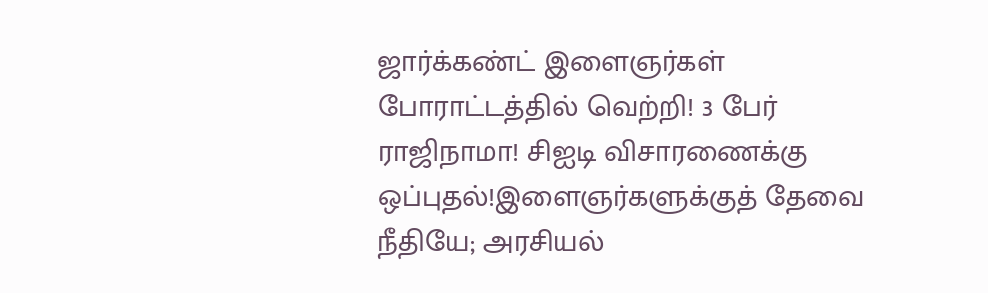ஜார்க்கண்ட் இளைஞர்கள் போராட்டத்தில் வெற்றி! 3 பேர் ராஜிநாமா! சிஐடி விசாரணைக்கு ஒப்புதல்!இளைஞர்களுக்குத் தேவை நீதியே; அரசியல்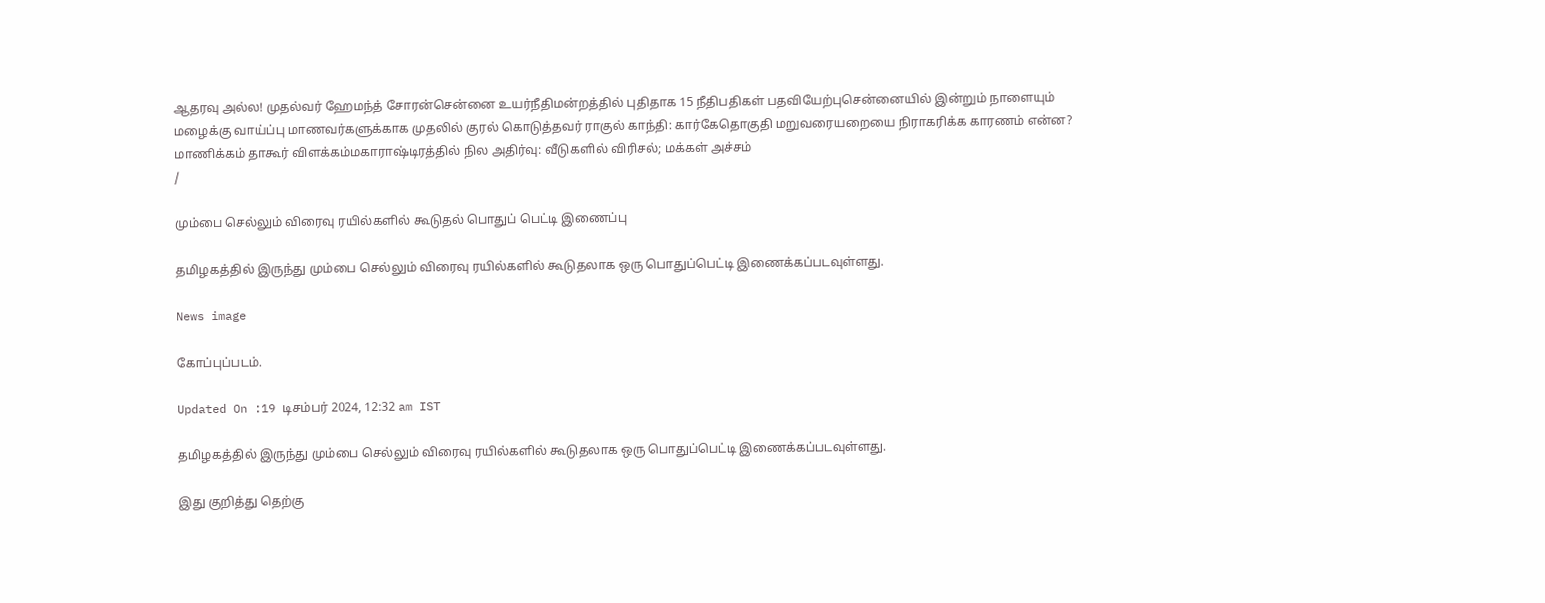ஆதரவு அல்ல! முதல்வர் ஹேமந்த் சோரன்சென்னை உயர்நீதிமன்றத்தில் புதிதாக 15 நீதிபதிகள் பதவியேற்புசென்னையில் இன்றும் நாளையும் மழைக்கு வாய்ப்பு மாணவர்களுக்காக முதலில் குரல் கொடுத்தவர் ராகுல் காந்தி: கார்கேதொகுதி மறுவரையறையை நிராகரிக்க காரணம் என்ன? மாணிக்கம் தாகூர் விளக்கம்மகாராஷ்டிரத்தில் நில அதிர்வு: வீடுகளில் விரிசல்; மக்கள் அச்சம்
/

மும்பை செல்லும் விரைவு ரயில்களில் கூடுதல் பொதுப் பெட்டி இணைப்பு

தமிழகத்தில் இருந்து மும்பை செல்லும் விரைவு ரயில்களில் கூடுதலாக ஒரு பொதுப்பெட்டி இணைக்கப்படவுள்ளது.

News image

கோப்புப்படம்.

Updated On :19 டிசம்பர் 2024, 12:32 am IST

தமிழகத்தில் இருந்து மும்பை செல்லும் விரைவு ரயில்களில் கூடுதலாக ஒரு பொதுப்பெட்டி இணைக்கப்படவுள்ளது.

இது குறித்து தெற்கு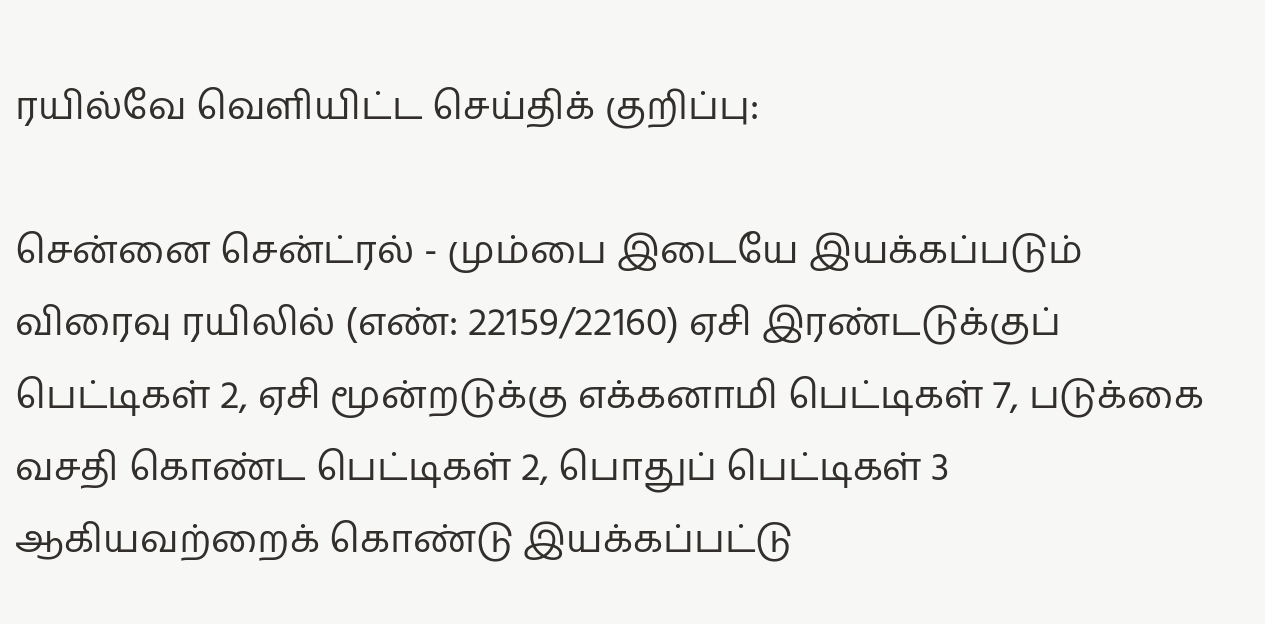ரயில்வே வெளியிட்ட செய்திக் குறிப்பு:

சென்னை சென்ட்ரல் - மும்பை இடையே இயக்கப்படும் விரைவு ரயிலில் (எண்: 22159/22160) ஏசி இரண்டடுக்குப் பெட்டிகள் 2, ஏசி மூன்றடுக்கு எக்கனாமி பெட்டிகள் 7, படுக்கை வசதி கொண்ட பெட்டிகள் 2, பொதுப் பெட்டிகள் 3 ஆகியவற்றைக் கொண்டு இயக்கப்பட்டு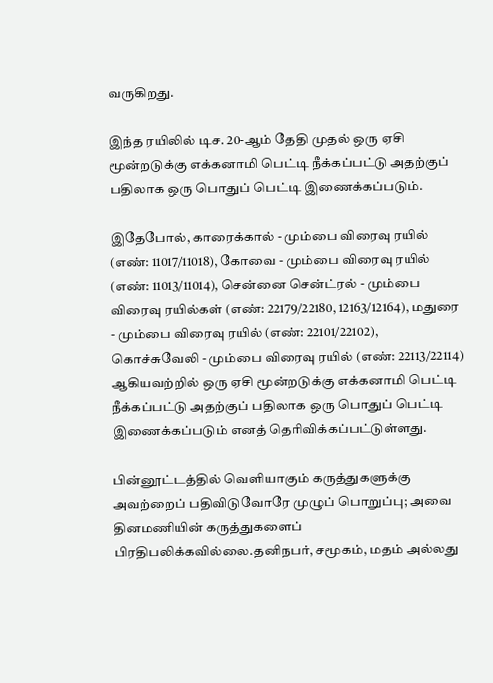வருகிறது.

இந்த ரயிலில் டிச. 20-ஆம் தேதி முதல் ஒரு ஏசி மூன்றடுக்கு எக்கனாமி பெட்டி நீக்கப்பட்டு அதற்குப் பதிலாக ஒரு பொதுப் பெட்டி இணைக்கப்படும்.

இதேபோல், காரைக்கால் - மும்பை விரைவு ரயில் (எண்: 11017/11018), கோவை - மும்பை விரைவு ரயில் (எண்: 11013/11014), சென்னை சென்ட்ரல் - மும்பை விரைவு ரயில்கள் (எண்: 22179/22180, 12163/12164), மதுரை - மும்பை விரைவு ரயில் (எண்: 22101/22102), கொச்சுவேலி - மும்பை விரைவு ரயில் (எண்: 22113/22114) ஆகியவற்றில் ஒரு ஏசி மூன்றடுக்கு எக்கனாமி பெட்டி நீக்கப்பட்டு அதற்குப் பதிலாக ஒரு பொதுப் பெட்டி இணைக்கப்படும் எனத் தெரிவிக்கப்பட்டுள்ளது.

பின்னூட்டத்தில் வெளியாகும் கருத்துகளுக்கு அவற்றைப் பதிவிடுவோரே முழுப் பொறுப்பு; அவை தினமணியின் கருத்துகளைப் பிரதிபலிக்கவில்லை.தனிநபர், சமூகம், மதம் அல்லது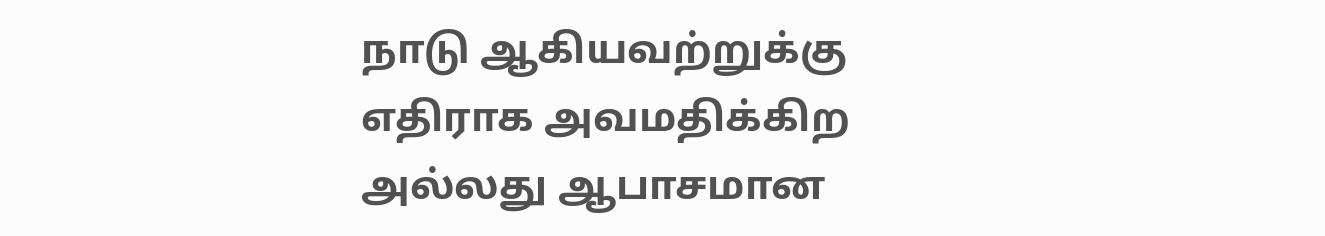நாடு ஆகியவற்றுக்கு எதிராக அவமதிக்கிற அல்லது ஆபாசமான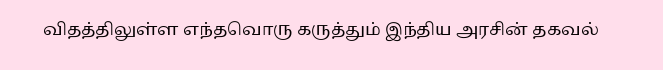விதத்திலுள்ள எந்தவொரு கருத்தும் இந்திய அரசின் தகவல்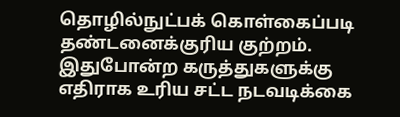தொழில்நுட்பக் கொள்கைப்படி தண்டனைக்குரிய குற்றம். இதுபோன்ற கருத்துகளுக்கு எதிராக உரிய சட்ட நடவடிக்கை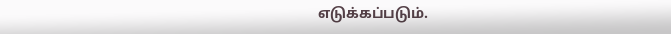எடுக்கப்படும்.